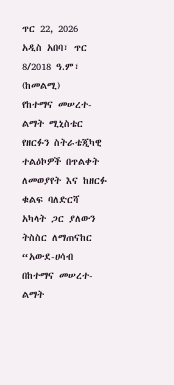ጥር 22, 2026
አዲስ አበባ፣ ጥር 8/2018 ዓ.ም፣ (ከመልሚ)
የከተማና መሠረተ-ልማት ሚኒስቴር የዘርፉን ስትራቴጂካዊ ተልዕኮዎች በጥልቀት ለመወያየት እና ከዘርፉ ቁልፍ ባለድርሻ አካላት ጋር ያለውን ትስስር ለማጠናከር “አውደ-ሀሳብ በከተማና መሠረተ-ልማት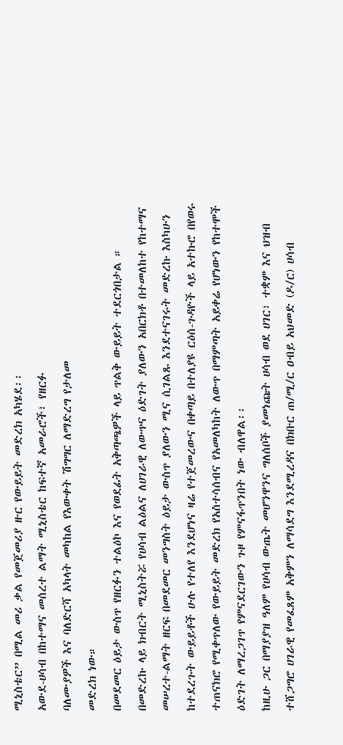ሚኒስቴር” በሚል መሪ ቃል የመጀመሪያ ዙር የውይይት መድረክ አካሄደ፡፡
አውደ-ሀሳብ በከተማና መሰረተ ልማት ሚኒስቴር ከፍተኛ አመራሮች፣ የዘርፉ
ባለሙያዎች እና ባለድርሻ አካላት መካከል የእውቀት ሽግግር ለማድረግ የታለመ
መድረክ ነው።
በመደመር ዕይታ ውስጥ የዘርፉን ተልዕኮ እና የወደፊት አቅጣጫዎች ላይ ጥልቅ ውይይት ተደርጎበታል ።
በመድረኩ ላይ ክብርት ሚኒስትሯ የሀሳብ ልዕልና ለሀገራዊ ለውጥና ዕድገት ያለውን አበርክቶ በተመለከተ የከተማና መሠረተ-ልማት ዘርፍ በመደመር መንግስት ዕይታ ውስጥ ያለውን ሚና ሲገልጹ እንደተናገሩት መድረኩ እስካሁን ከተደረጉት ውይይቶች ሁሉ የተለየ እንደሆነና ዛሬ የተጀመረውና በቀጣይ በተለያዩ ርዕሰ-ጉዳዮች ላይ አተኩሮ በየወሩ ተጠናክሮ የሚቀጥለው የውይይት መድረክ የአስተሳሰብና የአመለካከት ለውጥ በማምጣት አይቀሬ የሆነውን የከተሞች ዕድገት ለማረጋገጥ የምናደርገውን ጉዞ የምናፋጥንበት ነው ብለዋል፡፡
ከዚሁ ጋር በማያያዝ ዓለም የሀሳብ ውጤት መሆንዋንና ግለሰቦች ያመነጩት ሀሳብ ወደ ሀገር፣ ተቋም እና ህዝብ ተሸጋግሮ ሀገራዊ የመፈጸም አቅምን ለማሳደግ እንደሚረዳና በክቡር ጠ/ሚ/ር ዐብይ አህመድ (ዶ/ር) ሀሳብ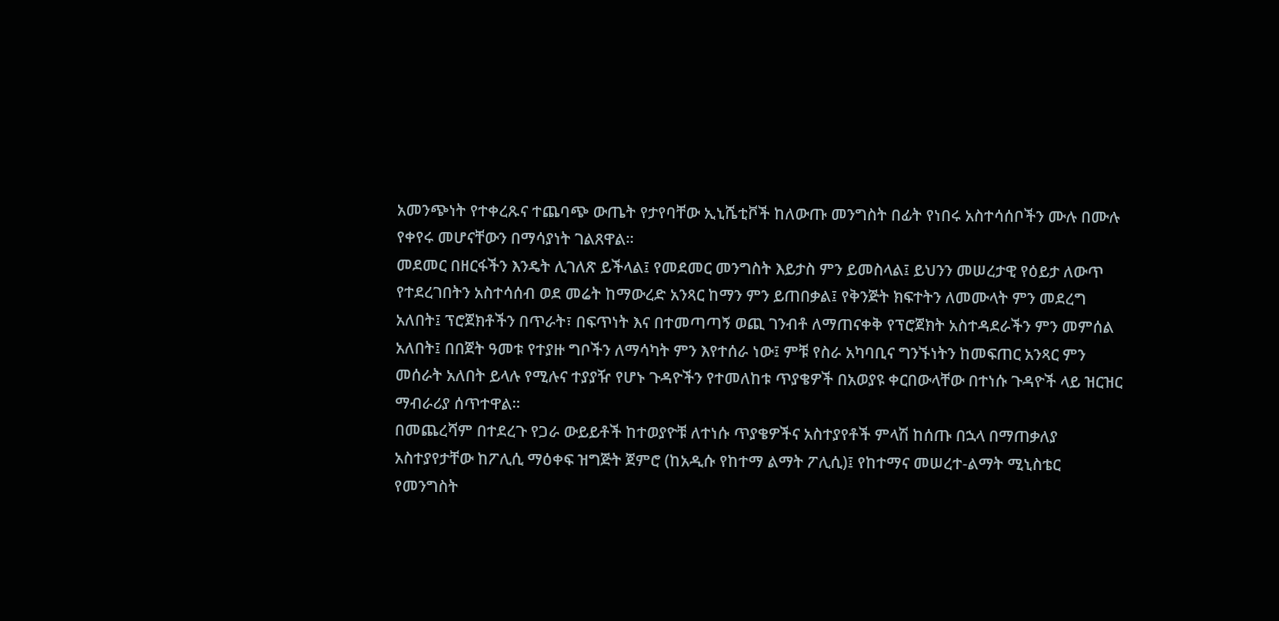አመንጭነት የተቀረጹና ተጨባጭ ውጤት የታየባቸው ኢኒሼቲቮች ከለውጡ መንግስት በፊት የነበሩ አስተሳሰቦችን ሙሉ በሙሉ የቀየሩ መሆናቸውን በማሳያነት ገልጸዋል፡፡
መደመር በዘርፋችን እንዴት ሊገለጽ ይችላል፤ የመደመር መንግስት እይታስ ምን ይመስላል፤ ይህንን መሠረታዊ የዕይታ ለውጥ የተደረገበትን አስተሳሰብ ወደ መሬት ከማውረድ አንጻር ከማን ምን ይጠበቃል፤ የቅንጅት ክፍተትን ለመሙላት ምን መደረግ አለበት፤ ፕሮጀክቶችን በጥራት፣ በፍጥነት እና በተመጣጣኝ ወጪ ገንብቶ ለማጠናቀቅ የፕሮጀክት አስተዳደራችን ምን መምሰል
አለበት፤ በበጀት ዓመቱ የተያዙ ግቦችን ለማሳካት ምን እየተሰራ ነው፤ ምቹ የስራ አካባቢና ግንኙነትን ከመፍጠር አንጻር ምን መሰራት አለበት ይላሉ የሚሉና ተያያዥ የሆኑ ጉዳዮችን የተመለከቱ ጥያቄዎች በአወያዩ ቀርበውላቸው በተነሱ ጉዳዮች ላይ ዝርዝር ማብራሪያ ሰጥተዋል፡፡
በመጨረሻም በተደረጉ የጋራ ውይይቶች ከተወያዮቹ ለተነሱ ጥያቄዎችና አስተያየቶች ምላሽ ከሰጡ በኋላ በማጠቃለያ አስተያየታቸው ከፖሊሲ ማዕቀፍ ዝግጅት ጀምሮ (ከአዲሱ የከተማ ልማት ፖሊሲ)፤ የከተማና መሠረተ-ልማት ሚኒስቴር የመንግስት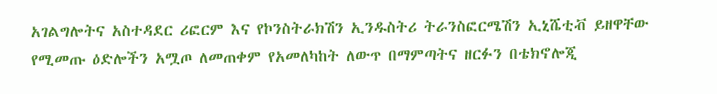አገልግሎትና አስተዳደር ሪፎርም እና የኮንስትራክሽን ኢንዱስትሪ ትራንስፎርሜሽን ኢኒሼቲቭ ይዘዋቸው የሚመጡ ዕድሎችን አሟጦ ለመጠቀም የአመለካከት ለውጥ በማምጣትና ዘርፉን በቴክኖሎጂ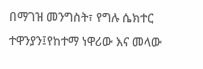በማገዝ መንግስት፣ የግሉ ሴክተር ተዋንያን፤የከተማ ነዋሪው እና መላው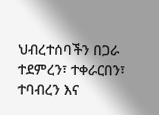ህብረተሰባችን በጋራ ተደምረን፣ ተቀራርበን፣ ተባብረን እና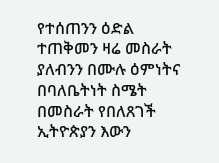የተሰጠንን ዕድል ተጠቅመን ዛሬ መስራት ያለብንን በሙሉ ዕምነትና በባለቤትነት ስሜት በመስራት የበለጸገች ኢትዮጵያን እውን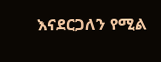እናደርጋለን የሚል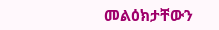መልዕክታቸውን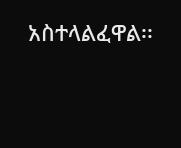አስተላልፈዋል፡፡